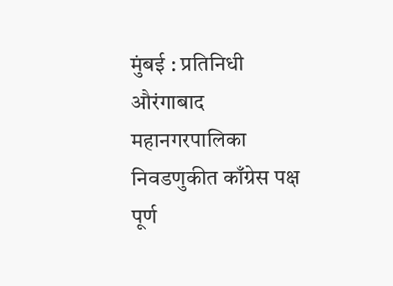मुंबई : प्रतिनिधी औरंगाबाद महानगरपालिका निवडणुकीत काँग्रेस पक्ष पूर्ण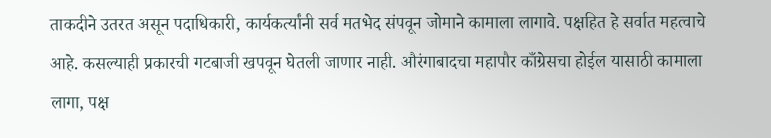ताकदीने उतरत असून पदाधिकारी, कार्यकर्त्यांनी सर्व मतभेद संपवून जोमाने कामाला लागावे. पक्षहित हे सर्वात महत्वाचे आहे. कसल्याही प्रकारची गटबाजी खपवून घेतली जाणार नाही. औरंगाबादचा महापौर काँग्रेसचा होईल यासाठी कामाला लागा, पक्ष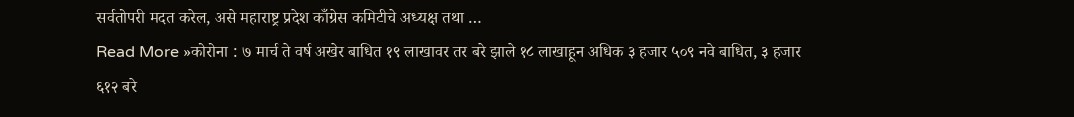सर्वतोपरी मदत करेल, असे महाराष्ट्र प्रदेश काँग्रेस कमिटीचे अध्यक्ष तथा …
Read More »कोरोना : ७ मार्च ते वर्ष अखेर बाधित १९ लाखावर तर बरे झाले १८ लाखाहून अधिक ३ हजार ५०९ नवे बाधित, ३ हजार ६१२ बरे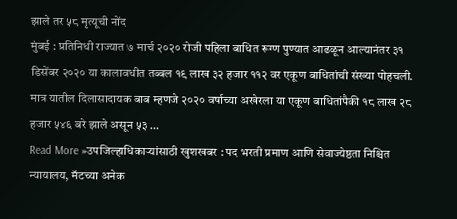झाले तर ५८ मृत्यूची नोंद
मुंबई : प्रतिनिधी राज्यात ७ मार्च २०२० रोजी पहिला बाधित रूग्ण पुण्यात आढळून आल्यानंतर ३१ डिसेंबर २०२० या कालावधीत तब्बल १९ लाख ३२ हजार ११२ वर एकूण बाधितांची संख्या पोहचली. मात्र यातील दिलासादायक बाब म्हणजे २०२० वर्षाच्या अखेरला या एकूण बाधितांपैकी १८ लाख २८ हजार ५४६ बरे झाले असून ५३ …
Read More »उपजिल्हाधिकाऱ्यांसाठी खुशखबर : पद भरती प्रमाण आणि सेवाज्येष्ठता निश्चित न्यायालय, मॅटच्या अनेक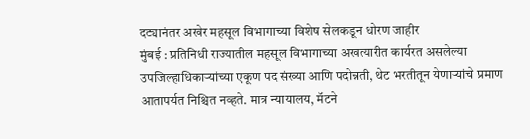दट्यानंतर अखेर महसूल विभागाच्या विशेष सेलकडून धोरण जाहीर
मुंबई : प्रतिनिधी राज्यातील महसूल विभागाच्या अखत्यारीत कार्यरत असलेल्या उपजिल्हाधिकाऱ्यांच्या एकूण पद संख्या आणि पदोन्नती, थेट भरतीतून येणाऱ्यांचे प्रमाण आतापर्यत निश्चित नव्हते. मात्र न्यायालय, मॅटने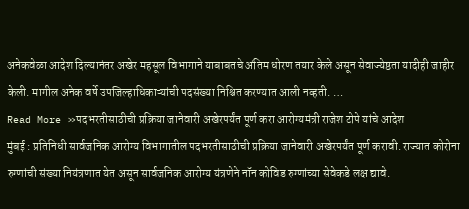अनेकवेळा आदेश दिल्यानंतर अखेर महसूल विभागाने याबाबतचे अंतिम धोरण तयार केले असून सेवाज्येष्ठता यादीही जाहीर केली. मागील अनेक वर्षे उपजिल्हाधिकाऱ्यांची पदसंख्या निश्चित करण्यात आली नव्हती. …
Read More »पदभरतीसाठीची प्रक्रिया जानेवारी अखेरपर्यंत पूर्ण करा आरोग्यमंत्री राजेश टोपे यांचे आदेश
मुंबई : प्रतिनिधी सार्वजनिक आरोग्य विभागातील पदभरतीसाठीची प्रक्रिया जानेवारी अखेरपर्यंत पूर्ण करावी. राज्यात कोरोना रुग्णांची संख्या नियंत्रणात येत असून सार्वजनिक आरोग्य यंत्रणेने नॉन कोविड रुग्णांच्या सेवेकडे लक्ष द्यावे.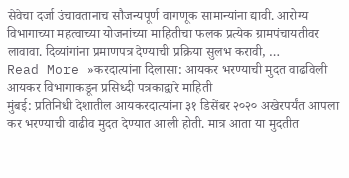सेवेचा दर्जा उंचावतानाच सौजन्यपूर्ण वागणूक सामान्यांना द्यावी. आरोग्य विभागाच्या महत्वाच्या योजनांच्या माहितीचा फलक प्रत्येक ग्रामपंचायतीवर लावावा. दिव्यांगांना प्रमाणपत्र देण्याची प्रक्रिया सुलभ करावी, …
Read More »करदात्यांना दिलासा: आयकर भरण्याची मुदत वाढविली आयकर विभागाकडून प्रसिध्दी पत्रकाद्वारे माहिती
मुंबई: प्रतिनिधी देशातील आयकरदात्यांना ३१ डिसेंबर २०२० अखेरपर्यंत आपला कर भरण्याची वाढीव मुदत देण्यात आली होती. मात्र आता या मुदतीत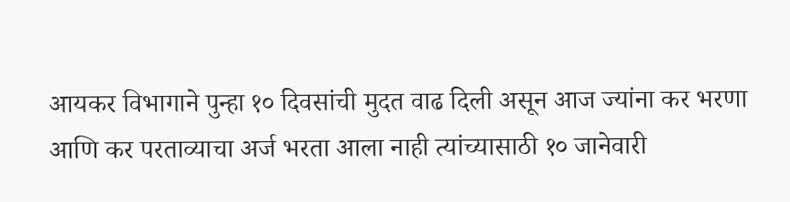आयकर विभागाने पुन्हा १० दिवसांची मुदत वाढ दिली असून आज ज्यांना कर भरणा आणि कर परताव्याचा अर्ज भरता आला नाही त्यांच्यासाठी १० जानेवारी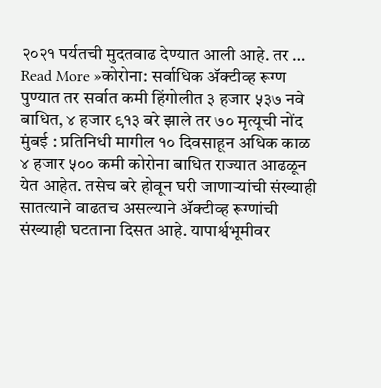२०२१ पर्यतची मुदतवाढ देण्यात आली आहे. तर …
Read More »कोरोना: सर्वाधिक ॲक्टीव्ह रूग्ण पुण्यात तर सर्वात कमी हिंगोलीत ३ हजार ५३७ नवे बाधित, ४ हजार ९१३ बरे झाले तर ७० मृत्यूची नोंद
मुंबई : प्रतिनिधी मागील १० दिवसाहून अधिक काळ ४ हजार ५०० कमी कोरोना बाधित राज्यात आढळून येत आहेत. तसेच बरे होवून घरी जाणाऱ्यांची संख्याही सातत्याने वाढतच असल्याने ॲक्टीव्ह रूग्णांची संख्याही घटताना दिसत आहे. यापार्श्वभूमीवर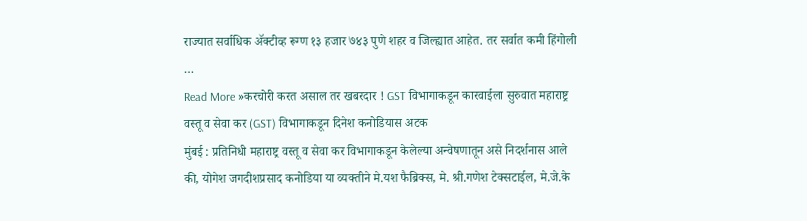राज्यात सर्वाधिक ॲक्टीव्ह रूग्ण १३ हजार ७४३ पुणे शहर व जिल्ह्यात आहेत. तर सर्वात कमी हिंगोली …
Read More »करचोरी करत असाल तर खबरदार ! GST विभागाकडून कारवाईला सुरुवात महाराष्ट्र वस्तू व सेवा कर (GST) विभागाकडून दिनेश कनोडियास अटक
मुंबई : प्रतिनिधी महाराष्ट्र वस्तू व सेवा कर विभागाकडून केलेल्या अन्वेषणातून असे निदर्शनास आले की, योगेश जगदीशप्रसाद कनोडिया या व्यक्तीने मे.यश फैब्रिक्स, मे. श्री.गणेश टेक्सटाईल, मे.जे.के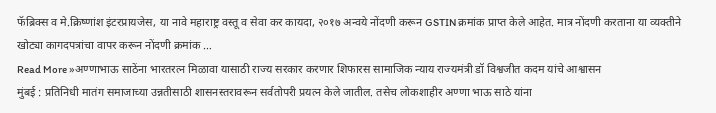फॅब्रिक्स व मे.क्रिष्णांश इंटरप्रायजेस, या नावे महाराष्ट्र वस्तू व सेवा कर कायदा, २०१७ अन्वये नोंदणी करून GSTIN क्रमांक प्राप्त केले आहेत. मात्र नोंदणी करताना या व्यक्तीने खोट्या कागदपत्रांचा वापर करून नोंदणी क्रमांक …
Read More »अण्णाभाऊ साठेंना भारतरत्न मिळावा यासाठी राज्य सरकार करणार शिफारस सामाजिक न्याय राज्यमंत्री डॉ विश्वजीत कदम यांचे आश्वासन
मुंबई : प्रतिनिधी मातंग समाजाच्या उन्नतीसाठी शासनस्तरावरून सर्वतोपरी प्रयत्न केले जातील. तसेच लोकशाहीर अण्णा भाऊ साठे यांना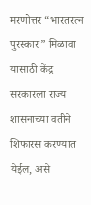मरणोत्तर “भारतरत्न पुरस्कार” मिळावा यासाठी केंद्र सरकारला राज्य शासनाच्या वतीने शिफारस करण्यात येईल, असे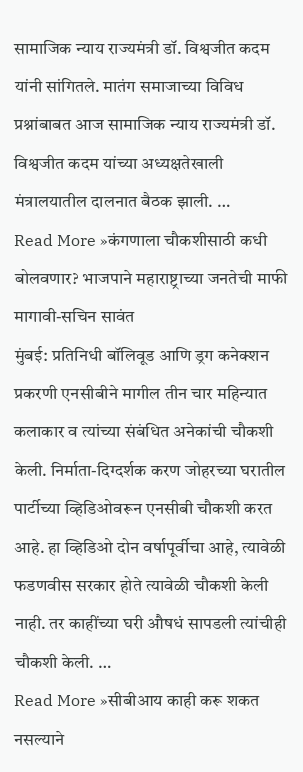सामाजिक न्याय राज्यमंत्री डॉ. विश्वजीत कदम यांनी सांगितले. मातंग समाजाच्या विविध प्रश्नांबाबत आज सामाजिक न्याय राज्यमंत्री डॉ. विश्वजीत कदम यांच्या अध्यक्षतेखाली मंत्रालयातील दालनात बैठक झाली. …
Read More »कंगणाला चौकशीसाठी कधी बोलवणार? भाजपाने महाराष्ट्राच्या जनतेची माफी मागावी-सचिन सावंत
मुंबई: प्रतिनिधी बॉलिवूड आणि ड्रग कनेक्शन प्रकरणी एनसीबीने मागील तीन चार महिन्यात कलाकार व त्यांच्या संबंधित अनेकांची चौकशी केली. निर्माता-दिग्दर्शक करण जोहरच्या घरातील पार्टीच्या व्हिडिओवरून एनसीबी चौकशी करत आहे. हा व्हिडिओ दोन वर्षापूर्वीचा आहे, त्यावेळी फडणवीस सरकार होते त्यावेळी चौकशी केली नाही. तर काहींच्या घरी औषधं सापडली त्यांचीही चौकशी केली. …
Read More »सीबीआय काही करू शकत नसल्याने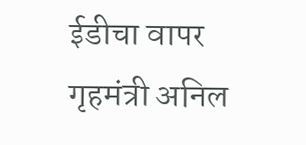ईडीचा वापर गृहमंत्री अनिल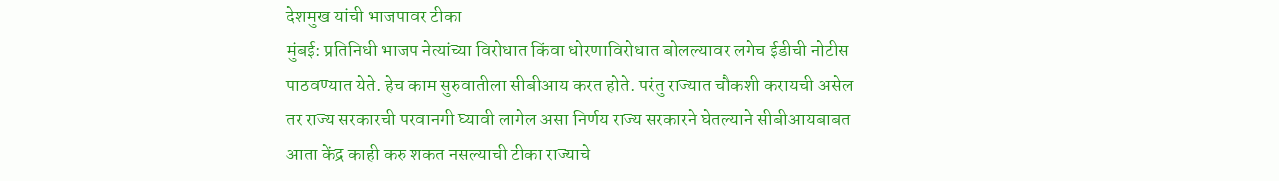देशमुख यांची भाजपावर टीका
मुंबई: प्रतिनिधी भाजप नेत्यांच्या विरोधात किंवा धोरणाविरोधात बोलल्यावर लगेच ईडीची नोटीस पाठवण्यात येते. हेच काम सुरुवातीला सीबीआय करत होते. परंतु राज्यात चौकशी करायची असेल तर राज्य सरकारची परवानगी घ्यावी लागेल असा निर्णय राज्य सरकारने घेतल्याने सीबीआयबाबत आता केंद्र काही करु शकत नसल्याची टीका राज्याचे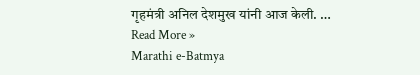गृहमंत्री अनिल देशमुख यांनी आज केली. …
Read More »
Marathi e-Batmya